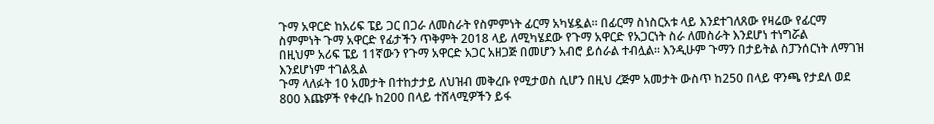ጉማ አዋርድ ከአሪፍ ፔይ ጋር በጋራ ለመስራት የስምምነት ፊርማ አካሄዷል። በፊርማ ስነስርአቱ ላይ እንደተገለጸው የዛሬው የፊርማ ስምምነት ጉማ አዋርድ የፊታችን ጥቅምት 2018 ላይ ለሚካሄደው የጉማ አዋርድ የአጋርነት ስራ ለመስራት እንደሆነ ተነግሯል
በዚህም አሪፍ ፔይ 11ኛውን የጉማ አዋርድ አጋር አዘጋጅ በመሆን አብሮ ይሰራል ተብሏል። እንዲሁም ጉማን በታይትል ስፓንሰርነት ለማገዝ እንደሆነም ተገልጿል
ጉማ ላለፉት 10 አመታት በተከታታይ ለህዝብ መቅረቡ የሚታወስ ሲሆን በዚህ ረጅም አመታት ውስጥ ከ250 በላይ ዋንጫ የታደለ ወደ 800 እጩዎች የቀረቡ ከ200 በላይ ተሸላሚዎችን ይፋ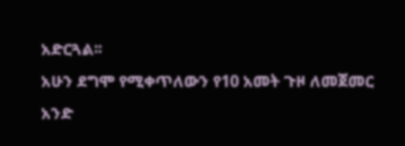አድርጓል፡፡
አሁን ደግሞ የሚቀጥለውን የ10 አመት ጉዞ ለመጀመር አንድ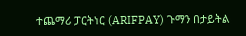ተጨማሪ ፓርትነር (ARIFPAY) ጉማን በታይትል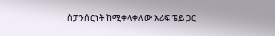ስፓንሰርነት ከሚቀላቀለው አሪፍ ፔይ ጋር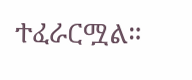ተፈራርሟል።